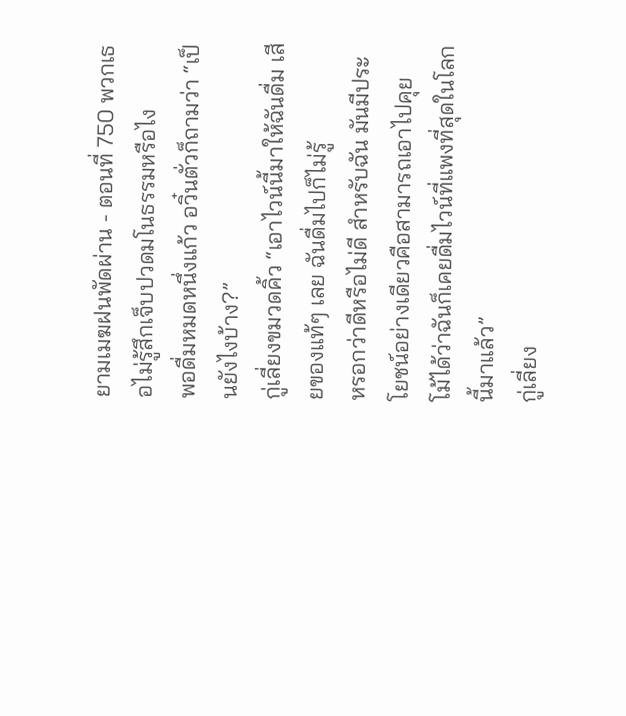ยามเมฆฝนพัดผ่าน - ตอนที่ 750 พวกเธอไม่รู้สึกเจ็บปวดมโนธรรมหรือไง
พอดื่มหมดหนึ่งแก้ว อวิ๋นตั่วก็ถามว่า “เป็นยังไงบ้าง?”
กู่เลี่ยงขมวดคิ้ว “เอาไวน์นี้มาให้ฉันดื่ม เสียของแท้ๆ เลย ฉันดื่มไปก็ไม่รู้
หรอกว่าดีหรือไม่ดี สำหรับฉัน มันมีประโยชน์อย่างเดียวคือสามารถเอาไปคุย
โม้ได้ว่าฉันก็เคยดื่มไวน์ที่แพงที่สุดในโลกนี้มาแล้ว”
กู่เลี่ยง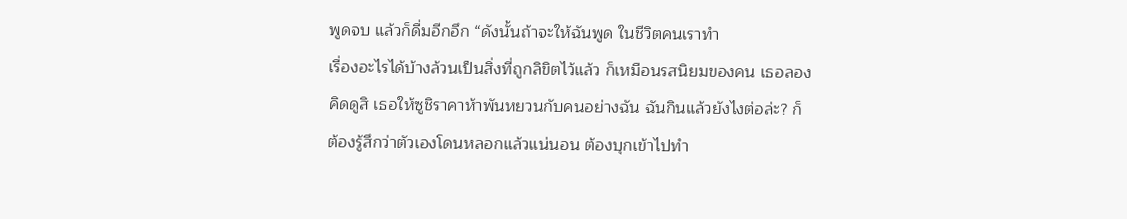พูดจบ แล้วก็ดื่มอีกอึก “ดังนั้นถ้าจะให้ฉันพูด ในชีวิตคนเราทำ
เรื่องอะไรได้บ้างล้วนเป็นสิ่งที่ถูกลิขิตไว้แล้ว ก็เหมือนรสนิยมของคน เธอลอง
คิดดูสิ เธอให้ซูชิราคาห้าพันหยวนกับคนอย่างฉัน ฉันกินแล้วยังไงต่อล่ะ? ก็
ต้องรู้สึกว่าตัวเองโดนหลอกแล้วแน่นอน ต้องบุกเข้าไปทำ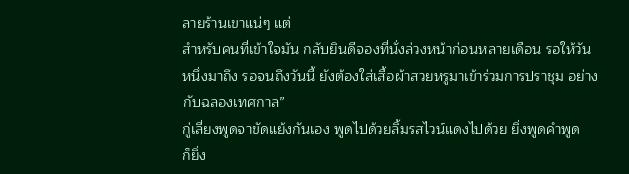ลายร้านเขาแน่ๆ แต่
สำหรับคนที่เข้าใจมัน กลับยินดีจองที่นั่งล่วงหน้าก่อนหลายเดือน รอให้วัน
หนึ่งมาถึง รอจนถึงวันนี้ ยังต้องใส่เสื้อผ้าสวยหรูมาเข้าร่วมการปราชุม อย่าง
กับฉลองเทศกาล”
กู่เลี่ยงพูดจาขัดแย้งกันเอง พูดไปด้วยลิ้มรสไวน์แดงไปด้วย ยิ่งพูดคำพูด
ก็ยิ่ง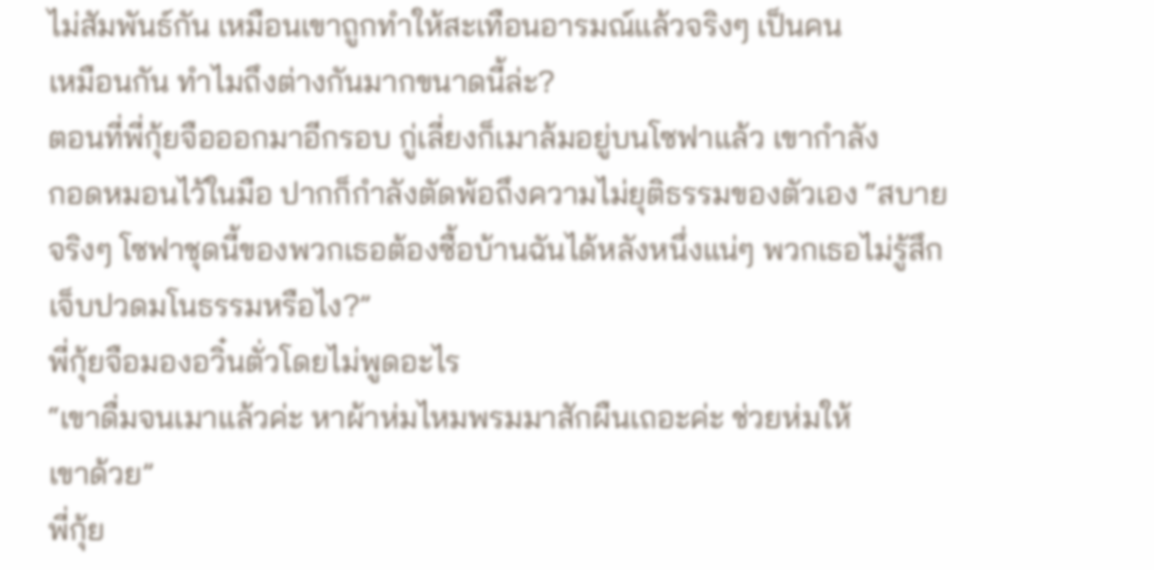ไม่สัมพันธ์กัน เหมือนเขาถูกทำให้สะเทือนอารมณ์แล้วจริงๆ เป็นคน
เหมือนกัน ทำไมถึงต่างกันมากขนาดนี้ล่ะ?
ตอนที่พี่กุ้ยจือออกมาอีกรอบ กู่เลี่ยงก็เมาล้มอยู่บนโซฟาแล้ว เขากำลัง
กอดหมอนไว้ในมือ ปากก็กำลังตัดพ้อถึงความไม่ยุติธรรมของตัวเอง “สบาย
จริงๆ โซฟาชุดนี้ของพวกเธอต้องซื้อบ้านฉันได้หลังหนึ่งแน่ๆ พวกเธอไม่รู้สึก
เจ็บปวดมโนธรรมหรือไง?”
พี่กุ้ยจือมองอวิ๋นตั่วโดยไม่พูดอะไร
“เขาดื่มจนเมาแล้วค่ะ หาผ้าห่มไหมพรมมาสักผืนเถอะค่ะ ช่วยห่มให้
เขาด้วย”
พี่กุ้ย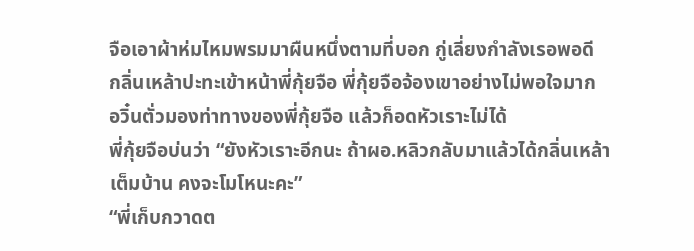จือเอาผ้าห่มไหมพรมมาผืนหนึ่งตามที่บอก กู่เลี่ยงกำลังเรอพอดี
กลิ่นเหล้าปะทะเข้าหน้าพี่กุ้ยจือ พี่กุ้ยจือจ้องเขาอย่างไม่พอใจมาก
อวิ๋นตั่วมองท่าทางของพี่กุ้ยจือ แล้วก็อดหัวเราะไม่ได้
พี่กุ้ยจือบ่นว่า “ยังหัวเราะอีกนะ ถ้าผอ.หลิวกลับมาแล้วได้กลิ่นเหล้า
เต็มบ้าน คงจะโมโหนะคะ”
“พี่เก็บกวาดต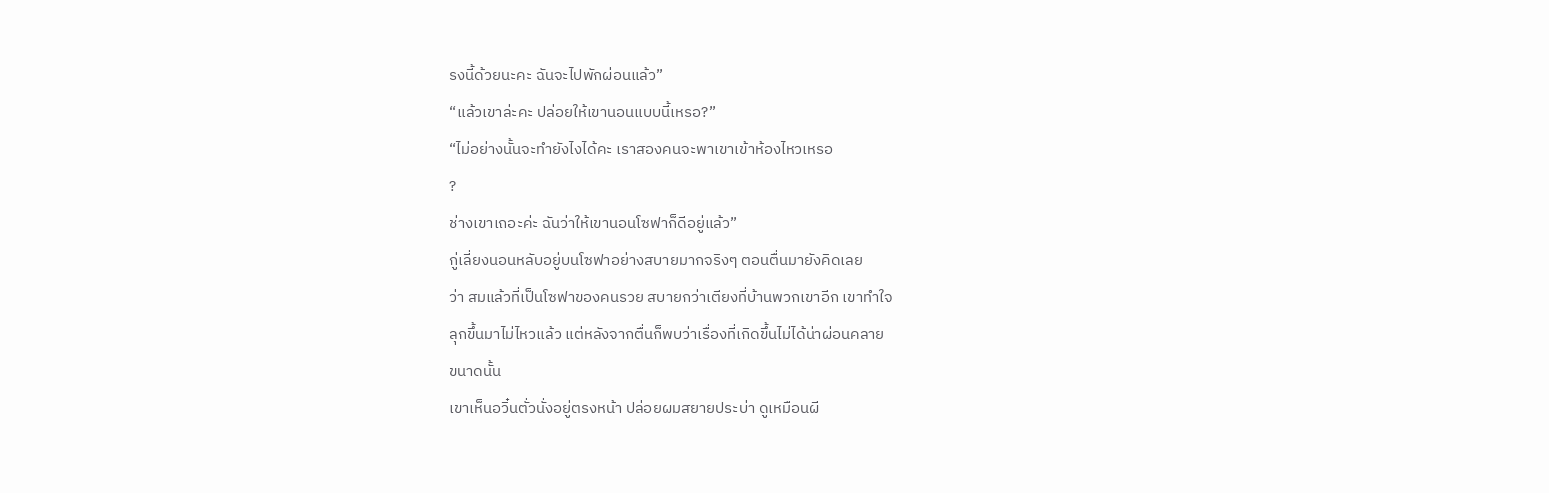รงนี้ด้วยนะคะ ฉันจะไปพักผ่อนแล้ว”
“แล้วเขาล่ะคะ ปล่อยให้เขานอนแบบนี้เหรอ?”
“ไม่อย่างนั้นจะทำยังไงได้คะ เราสองคนจะพาเขาเข้าห้องไหวเหรอ
?
ช่างเขาเถอะค่ะ ฉันว่าให้เขานอนโซฟาก็ดีอยู่แล้ว”
กู่เลี่ยงนอนหลับอยู่บนโซฟาอย่างสบายมากจริงๆ ตอนตื่นมายังคิดเลย
ว่า สมแล้วที่เป็นโซฟาของคนรวย สบายกว่าเตียงที่บ้านพวกเขาอีก เขาทำใจ
ลุกขึ้นมาไม่ไหวแล้ว แต่หลังจากตื่นก็พบว่าเรื่องที่เกิดขึ้นไม่ได้น่าผ่อนคลาย
ขนาดนั้น
เขาเห็นอวิ๋นตั่วนั่งอยู่ตรงหน้า ปล่อยผมสยายประบ่า ดูเหมือนผี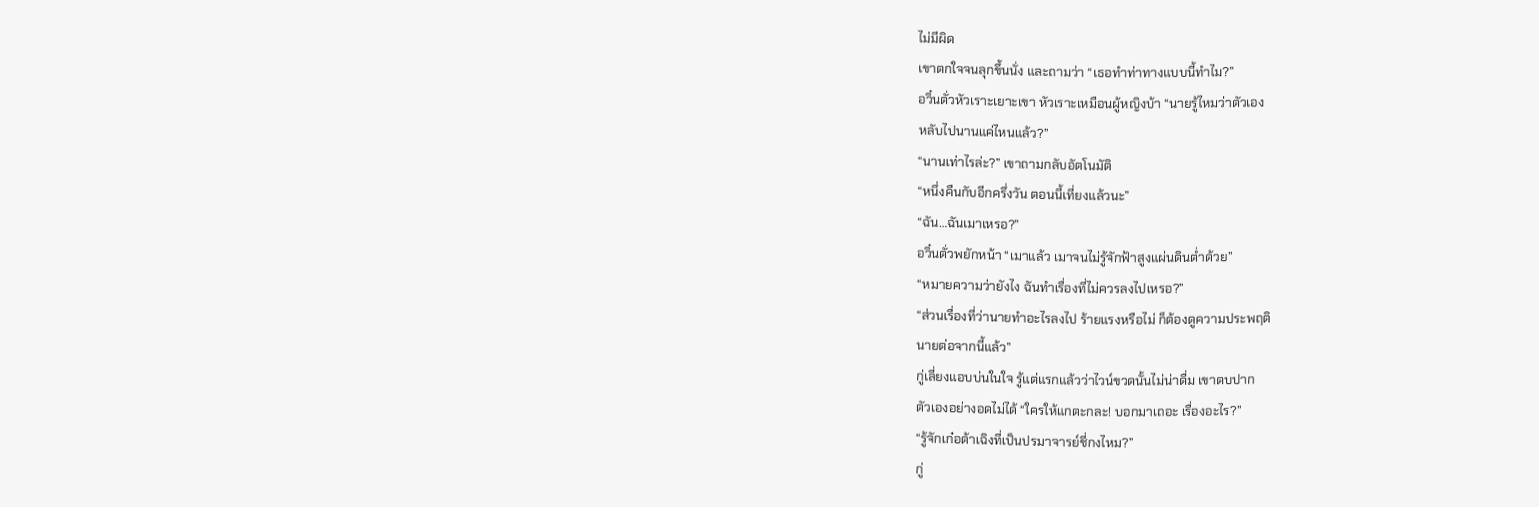ไม่มีผิด
เขาตกใจจนลุกขึ้นนั่ง และถามว่า “เธอทำท่าทางแบบนี้ทำไม?”
อวิ๋นตั่วหัวเราะเยาะเขา หัวเราะเหมือนผู้หญิงบ้า “นายรู้ไหมว่าตัวเอง
หลับไปนานแค่ไหนแล้ว?”
“นานเท่าไรล่ะ?” เขาถามกลับอัตโนมัติ
“หนึ่งคืนกับอีกครึ่งวัน ตอนนี้เที่ยงแล้วนะ”
“ฉัน…ฉันเมาเหรอ?”
อวิ๋นตั่วพยักหน้า “เมาแล้ว เมาจนไม่รู้จักฟ้าสูงแผ่นดินตํ่าด้วย”
“หมายความว่ายังไง ฉันทำเรื่องที่ไม่ควรลงไปเหรอ?”
“ส่วนเรื่องที่ว่านายทำอะไรลงไป ร้ายแรงหรือไม่ ก็ต้องดูความประพฤติ
นายต่อจากนี้แล้ว”
กู่เลี่ยงแอบบ่นในใจ รู้แต่แรกแล้วว่าไวน์ขวดนั้นไม่น่าดื่ม เขาตบปาก
ตัวเองอย่างอดไม่ได้ “ใครให้แกตะกละ! บอกมาเถอะ เรื่องอะไร?”
“รู้จักเก๋อต้าเฉิงที่เป็นปรมาจารย์ชี่กงไหม?”
กู่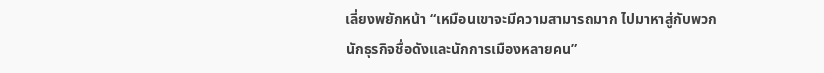เลี่ยงพยักหน้า “เหมือนเขาจะมีความสามารถมาก ไปมาหาสู่กับพวก
นักธุรกิจชื่อดังและนักการเมืองหลายคน”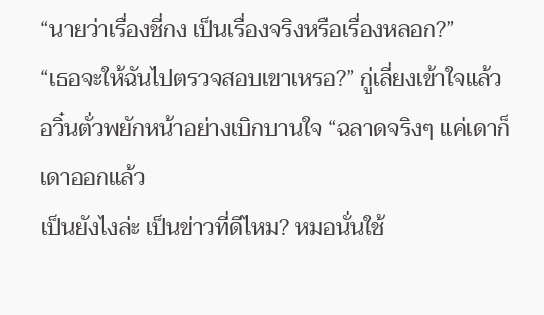“นายว่าเรื่องชี่กง เป็นเรื่องจริงหรือเรื่องหลอก?”
“เธอจะให้ฉันไปตรวจสอบเขาเหรอ?” กู่เลี่ยงเข้าใจแล้ว
อวิ๋นตั่วพยักหน้าอย่างเบิกบานใจ “ฉลาดจริงๆ แค่เดาก็เดาออกแล้ว
เป็นยังไงล่ะ เป็นข่าวที่ดีไหม? หมอนั่นใช้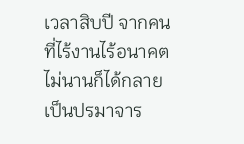เวลาสิบปี จากคนที่ไร้งานไร้อนาคต
ไม่นานก็ได้กลายเป็นปรมาจาร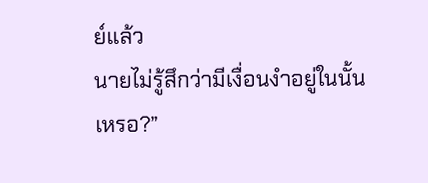ย์แล้ว
นายไม่รู้สึกว่ามีเงื่อนงำอยู่ในนั้น
เหรอ?”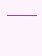———